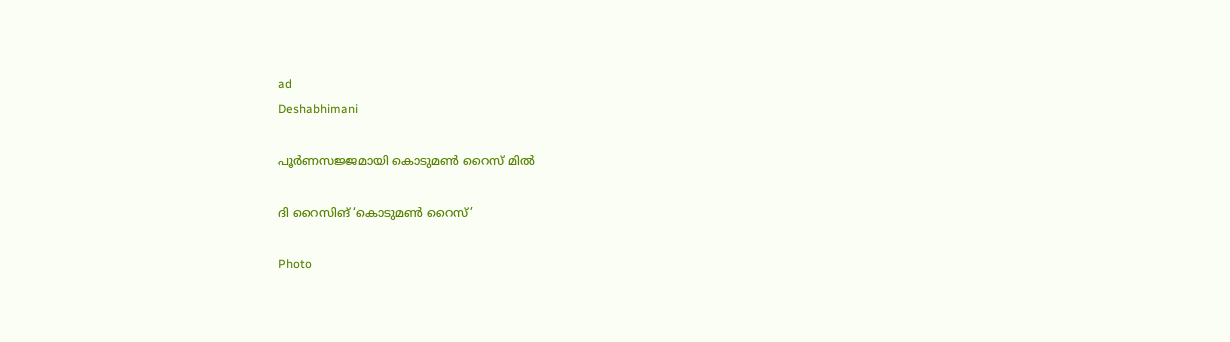ad
Deshabhimani

പൂർണസജ്ജമായി കൊടുമൺ റൈസ്‌ മിൽ

ദി റൈസിങ് ‘കൊടുമൺ റൈസ്‌’

Photo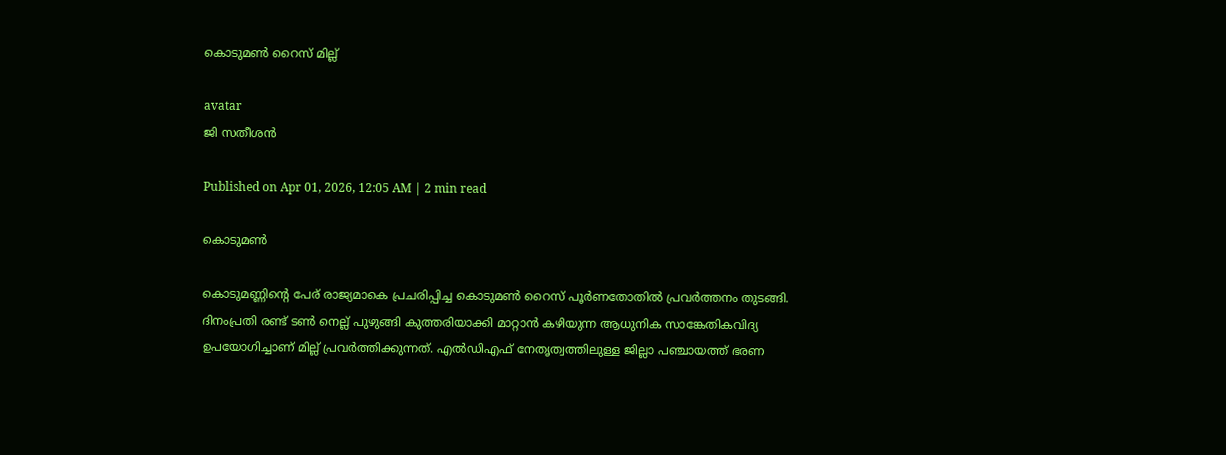കൊടുമൺ റൈസ് മില്ല്

avatar
ജി സതീശൻ

Published on Apr 01, 2026, 12:05 AM | 2 min read

കൊടുമൺ

കൊടുമണ്ണിന്റെ പേര്‌ രാജ്യമാകെ പ്രചരിപ്പിച്ച കൊടുമൺ റൈസ്‌ പൂർണതോതിൽ പ്രവർത്തനം തുടങ്ങി. ദിനംപ്രതി രണ്ട് ടൺ നെല്ല് പുഴുങ്ങി കുത്തരിയാക്കി മാറ്റാൻ കഴിയുന്ന ആധുനിക സാങ്കേതികവിദ്യ ഉപയോഗിച്ചാണ് മില്ല് പ്രവർത്തിക്കുന്നത്. എൽഡിഎഫ്‌ നേതൃത്വത്തിലുള്ള ജില്ലാ പഞ്ചായത്ത് ഭരണ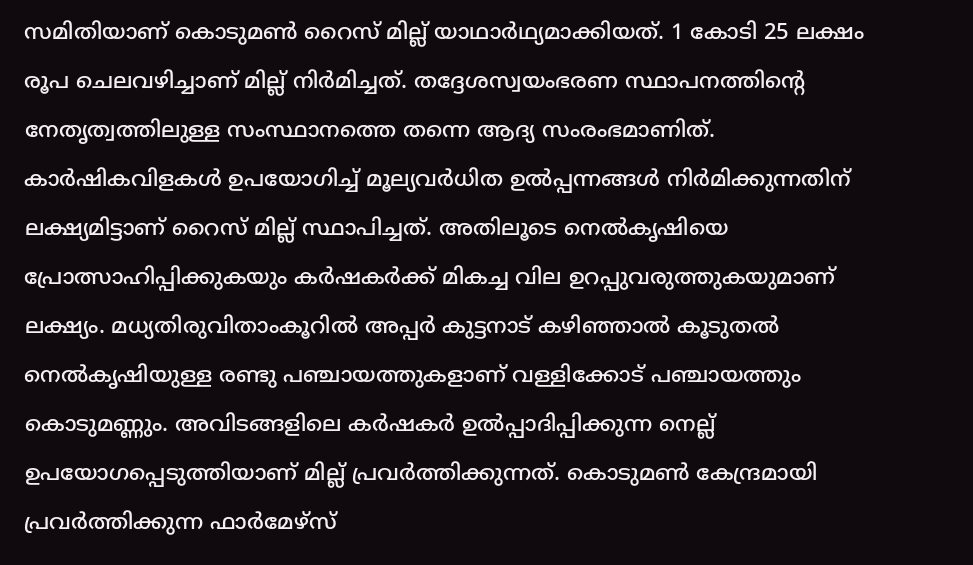സമിതിയാണ് കൊടുമൺ റൈസ് മില്ല് യാഥാർഥ്യമാക്കിയത്. 1 കോടി 25 ലക്ഷം രൂപ ചെലവഴിച്ചാണ് മില്ല് നിർമിച്ചത്. തദ്ദേശസ്വയംഭരണ സ്ഥാപനത്തിന്റെ നേതൃത്വത്തിലുള്ള സംസ്ഥാനത്തെ തന്നെ ആദ്യ സംരംഭമാണിത്. കാർഷികവിളകൾ ഉപയോഗിച്ച് മൂല്യവർധിത ഉൽപ്പന്നങ്ങൾ നിർമിക്കുന്നതിന് ലക്ഷ്യമിട്ടാണ് റൈസ് മില്ല് സ്ഥാപിച്ചത്. അതിലൂടെ നെൽകൃഷിയെ പ്രോത്സാഹിപ്പിക്കുകയും കർഷകർക്ക് മികച്ച വില ഉറപ്പുവരുത്തുകയുമാണ് ലക്ഷ്യം. മധ്യതിരുവിതാംകൂറിൽ അപ്പർ കുട്ടനാട് കഴിഞ്ഞാൽ കൂടുതൽ നെൽകൃഷിയുള്ള രണ്ടു പഞ്ചായത്തുകളാണ് വള്ളിക്കോട് പഞ്ചായത്തും കൊടുമണ്ണും. അവിടങ്ങളിലെ കർഷകർ ഉൽപ്പാദിപ്പിക്കുന്ന നെല്ല് ഉപയോഗപ്പെടുത്തിയാണ് മില്ല് പ്രവർത്തിക്കുന്നത്. കൊടുമൺ കേന്ദ്രമായി പ്രവർത്തിക്കുന്ന ഫാർമേഴ്സ്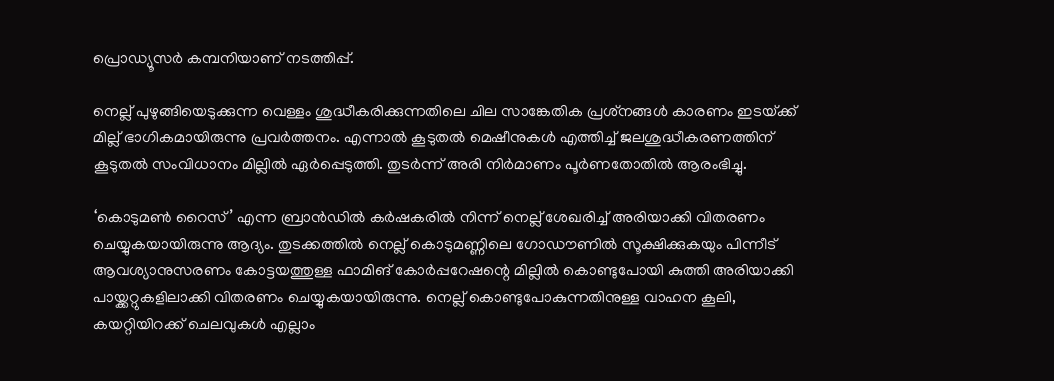പ്രൊഡ്യൂസർ കമ്പനിയാണ് നടത്തിപ്പ്‌.

നെല്ല്‌ പുഴുങ്ങിയെടുക്കുന്ന വെള്ളം ശുദ്ധീകരിക്കുന്നതിലെ ചില സാങ്കേതിക പ്രശ്‌നങ്ങൾ കാരണം ഇടയ്‌ക്ക്‌ മില്ല്‌ ഭാഗികമായിരുന്നു പ്രവർത്തനം. എന്നാൽ കൂടുതൽ മെഷീനുകൾ എത്തിച്ച്‌ ജലശുദ്ധീകരണത്തിന്‌ കൂടുതൽ സംവിധാനം മില്ലിൽ ഏർപ്പെടുത്തി. തുടർന്ന്‌ അരി നിർമാണം പൂർണതോതിൽ ആരംഭിച്ചു.

‘കൊടുമൺ റൈസ്’ എന്ന ബ്രാൻഡിൽ കർഷകരിൽ നിന്ന് നെല്ല് ശേഖരിച്ച് അരിയാക്കി വിതരണം ചെയ്യുകയായിരുന്നു ആദ്യം. തുടക്കത്തിൽ നെല്ല് കൊടുമണ്ണിലെ ഗോഡൗണിൽ സൂക്ഷിക്കുകയും പിന്നീട് ആവശ്യാനുസരണം കോട്ടയത്തുള്ള ഫാമിങ് കോർപ്പറേഷന്റെ മില്ലിൽ കൊണ്ടുപോയി കുത്തി അരിയാക്കി പായ്ക്കറ്റുകളിലാക്കി വിതരണം ചെയ്യുകയായിരുന്നു. നെല്ല് കൊണ്ടുപോകുന്നതിനുള്ള വാഹന കൂലി, കയറ്റിയിറക്ക് ചെലവുകൾ എല്ലാം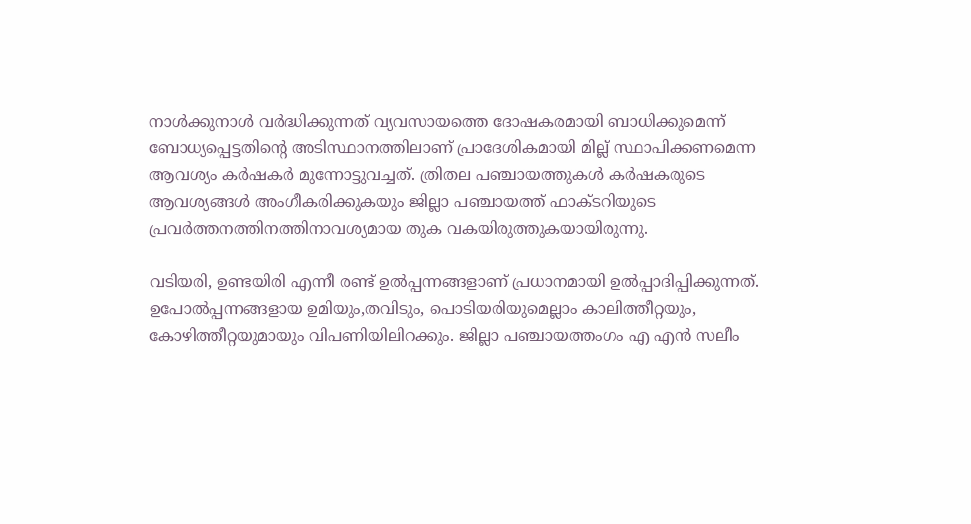നാൾക്കുനാൾ വർദ്ധിക്കുന്നത് വ്യവസായത്തെ ദോഷകരമായി ബാധിക്കുമെന്ന് ബോധ്യപ്പെട്ടതിന്റെ അടിസ്ഥാനത്തിലാണ് പ്രാദേശികമായി മില്ല് സ്ഥാപിക്കണമെന്ന ആവശ്യം കർഷകർ മുന്നോട്ടുവച്ചത്. ത്രിതല പഞ്ചായത്തുകൾ കർഷകരുടെ ആവശ്യങ്ങൾ അംഗീകരിക്കുകയും ജില്ലാ പഞ്ചായത്ത് ഫാക്ടറിയുടെ പ്രവർത്തനത്തിനത്തിനാവശ്യമായ തുക വകയിരുത്തുകയായിരുന്നു.

വടിയരി, ഉണ്ടയിരി എന്നീ രണ്ട് ഉൽപ്പന്നങ്ങളാണ് പ്രധാനമായി ഉൽപ്പാദിപ്പിക്കുന്നത്. ഉപോൽപ്പന്നങ്ങളായ ഉമിയും,തവിടും, പൊടിയരിയുമെല്ലാം കാലിത്തീറ്റയും, കോഴിത്തീറ്റയുമായും വിപണിയിലിറക്കും. ജില്ലാ പഞ്ചായത്തംഗം എ എൻ സലീം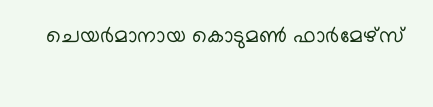ചെയർമാനായ കൊടുമൺ ഫാർമേഴ്സ്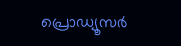പ്രൊഡ്യൂസർ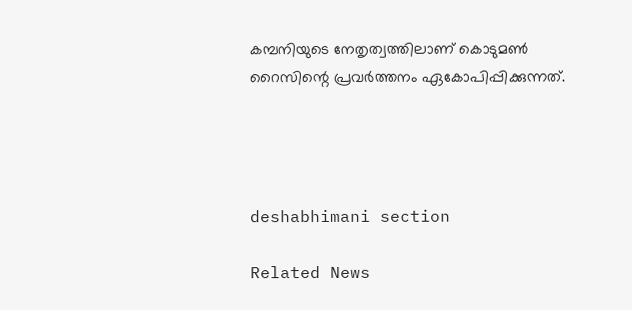കമ്പനിയുടെ നേതൃത്വത്തിലാണ് കൊടുമൺ റൈസിന്റെ പ്രവർത്തനം ഏകോപിപ്പിക്കുന്നത്‌.




deshabhimani section

Related News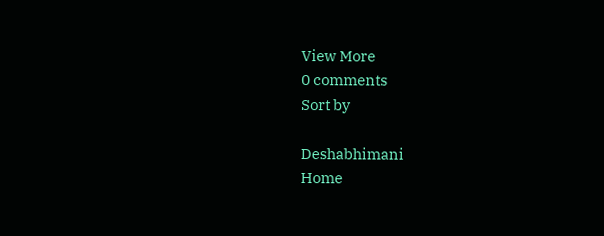View More
0 comments
Sort by

Deshabhimani
Home